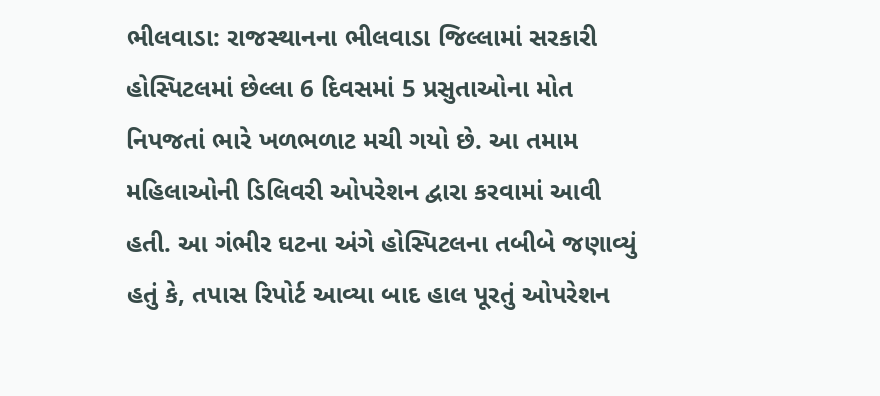ભીલવાડા: રાજસ્થાનના ભીલવાડા જિલ્લામાં સરકારી હોસ્પિટલમાં છેલ્લા 6 દિવસમાં 5 પ્રસુતાઓના મોત નિપજતાં ભારે ખળભળાટ મચી ગયો છે. આ તમામ મહિલાઓની ડિલિવરી ઓપરેશન દ્વારા કરવામાં આવી હતી. આ ગંભીર ઘટના અંગે હોસ્પિટલના તબીબે જણાવ્યું હતું કે, તપાસ રિપોર્ટ આવ્યા બાદ હાલ પૂરતું ઓપરેશન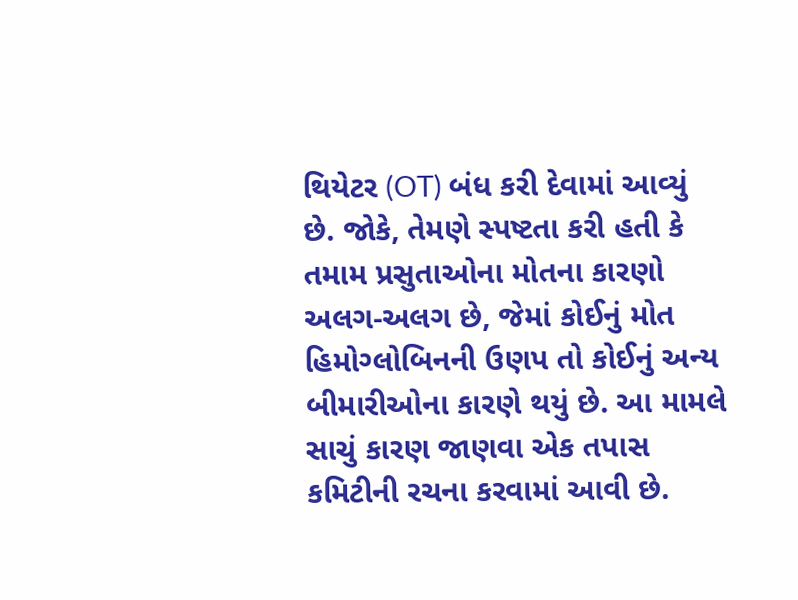થિયેટર (OT) બંધ કરી દેવામાં આવ્યું છે. જોકે, તેમણે સ્પષ્ટતા કરી હતી કે તમામ પ્રસુતાઓના મોતના કારણો અલગ-અલગ છે, જેમાં કોઈનું મોત હિમોગ્લોબિનની ઉણપ તો કોઈનું અન્ય બીમારીઓના કારણે થયું છે. આ મામલે સાચું કારણ જાણવા એક તપાસ કમિટીની રચના કરવામાં આવી છે.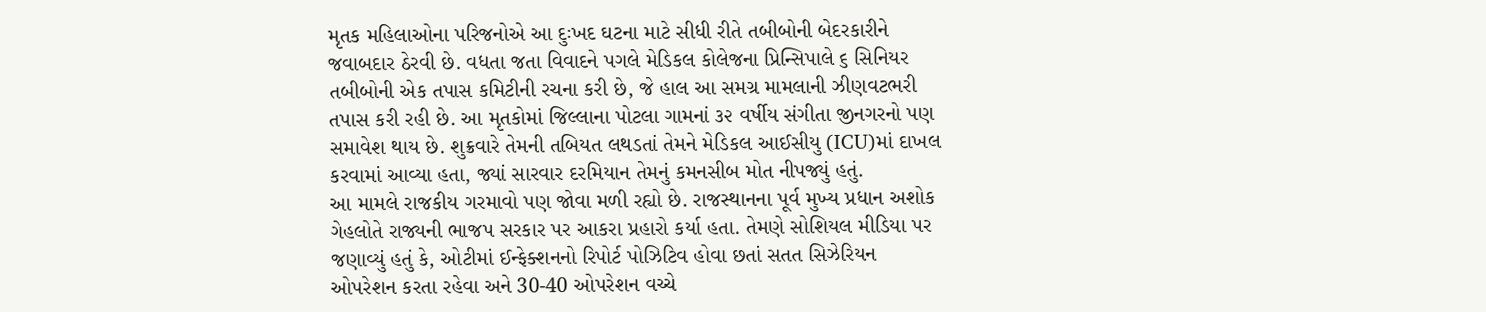મૃતક મહિલાઓના પરિજનોએ આ દુઃખદ ઘટના માટે સીધી રીતે તબીબોની બેદરકારીને જવાબદાર ઠેરવી છે. વધતા જતા વિવાદને પગલે મેડિકલ કોલેજના પ્રિન્સિપાલે ૬ સિનિયર તબીબોની એક તપાસ કમિટીની રચના કરી છે, જે હાલ આ સમગ્ર મામલાની ઝીણવટભરી તપાસ કરી રહી છે. આ મૃતકોમાં જિલ્લાના પોટલા ગામનાં ૩૨ વર્ષીય સંગીતા જીનગરનો પણ સમાવેશ થાય છે. શુક્રવારે તેમની તબિયત લથડતાં તેમને મેડિકલ આઈસીયુ (ICU)માં દાખલ કરવામાં આવ્યા હતા, જ્યાં સારવાર દરમિયાન તેમનું કમનસીબ મોત નીપજ્યું હતું.
આ મામલે રાજકીય ગરમાવો પણ જોવા મળી રહ્યો છે. રાજસ્થાનના પૂર્વ મુખ્ય પ્રધાન અશોક ગેહલોતે રાજ્યની ભાજપ સરકાર પર આકરા પ્રહારો કર્યા હતા. તેમણે સોશિયલ મીડિયા પર જણાવ્યું હતું કે, ઓટીમાં ઈન્ફેક્શનનો રિપોર્ટ પોઝિટિવ હોવા છતાં સતત સિઝેરિયન ઓપરેશન કરતા રહેવા અને 30-40 ઓપરેશન વચ્ચે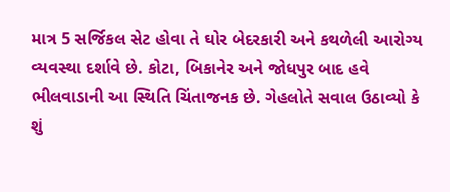માત્ર 5 સર્જિકલ સેટ હોવા તે ઘોર બેદરકારી અને કથળેલી આરોગ્ય વ્યવસ્થા દર્શાવે છે. કોટા, બિકાનેર અને જોધપુર બાદ હવે ભીલવાડાની આ સ્થિતિ ચિંતાજનક છે. ગેહલોતે સવાલ ઉઠાવ્યો કે શું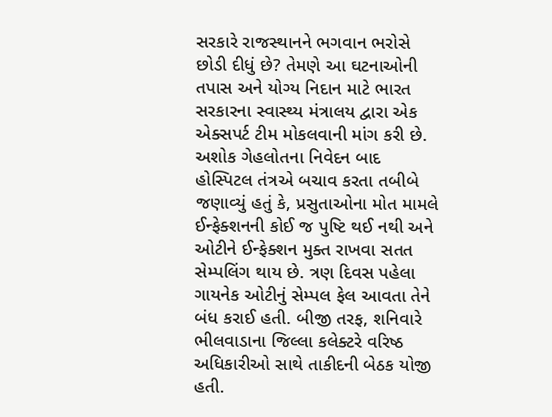સરકારે રાજસ્થાનને ભગવાન ભરોસે છોડી દીધું છે? તેમણે આ ઘટનાઓની તપાસ અને યોગ્ય નિદાન માટે ભારત સરકારના સ્વાસ્થ્ય મંત્રાલય દ્વારા એક એક્સપર્ટ ટીમ મોકલવાની માંગ કરી છે.
અશોક ગેહલોતના નિવેદન બાદ હોસ્પિટલ તંત્રએ બચાવ કરતા તબીબે જણાવ્યું હતું કે, પ્રસુતાઓના મોત મામલે ઈન્ફેક્શનની કોઈ જ પુષ્ટિ થઈ નથી અને ઓટીને ઈન્ફેક્શન મુક્ત રાખવા સતત સેમ્પલિંગ થાય છે. ત્રણ દિવસ પહેલા ગાયનેક ઓટીનું સેમ્પલ ફેલ આવતા તેને બંધ કરાઈ હતી. બીજી તરફ, શનિવારે ભીલવાડાના જિલ્લા કલેક્ટરે વરિષ્ઠ અધિકારીઓ સાથે તાકીદની બેઠક યોજી હતી.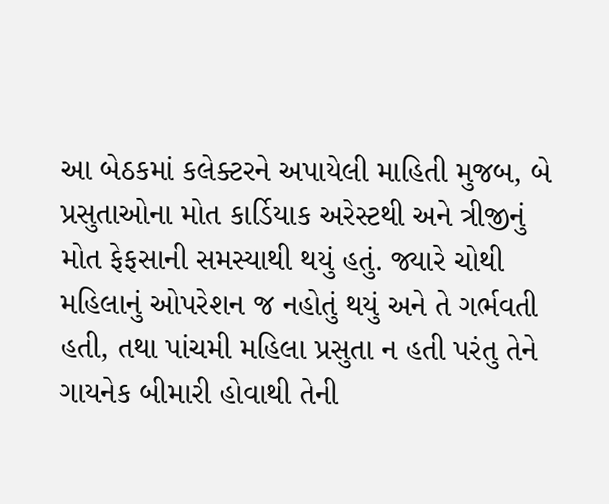આ બેઠકમાં કલેક્ટરને અપાયેલી માહિતી મુજબ, બે પ્રસુતાઓના મોત કાર્ડિયાક અરેસ્ટથી અને ત્રીજીનું મોત ફેફસાની સમસ્યાથી થયું હતું. જ્યારે ચોથી મહિલાનું ઓપરેશન જ નહોતું થયું અને તે ગર્ભવતી હતી, તથા પાંચમી મહિલા પ્રસુતા ન હતી પરંતુ તેને ગાયનેક બીમારી હોવાથી તેની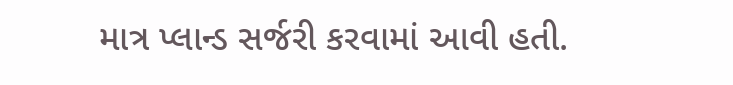માત્ર પ્લાન્ડ સર્જરી કરવામાં આવી હતી.